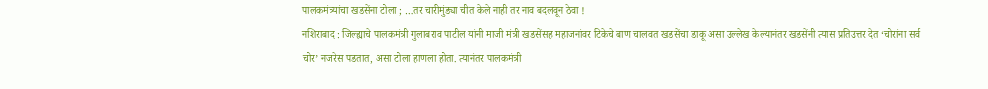पालकमंत्र्यांचा खडसेंना टोला ; …तर चारीमुंड्या चीत केले नाही तर नाव बदलवून ठेवा !
नशिराबाद : जिल्ह्याचे पालकमंत्री गुलाबराव पाटील यांनी माजी मंत्री खडसेंसह महाजनांवर टिकेचे बाण चालवत खडसेंचा डाकू असा उल्लेख केल्यानंतर खडसेंनी त्यास प्रतिउत्तर देत ‘चोरांना सर्व चोर’ नजरेस पडतात, असा टोला हाणला होता. त्यानंतर पालकमंत्री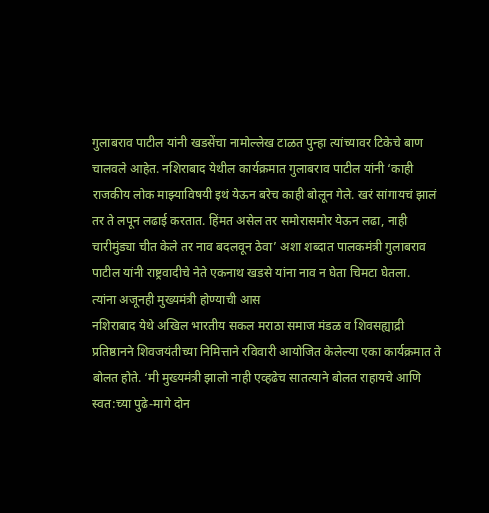गुलाबराव पाटील यांनी खडसेंचा नामोल्लेख टाळत पुन्हा त्यांच्यावर टिकेचे बाण चालवले आहेत. नशिराबाद येथील कार्यक्रमात गुलाबराव पाटील यांनी ‘काही राजकीय लोक माझ्याविषयी इथं येऊन बरेच काही बोलून गेले. खरं सांगायचं झालं तर ते लपून लढाई करतात. हिंमत असेल तर समोरासमोर येऊन लढा, नाही चारीमुंड्या चीत केले तर नाव बदलवून ठेवा’ अशा शब्दात पालकमंत्री गुलाबराव पाटील यांनी राष्ट्रवादीचे नेते एकनाथ खडसे यांना नाव न घेता चिमटा घेतला.
त्यांना अजूनही मुख्यमंत्री होण्याची आस
नशिराबाद येथे अखिल भारतीय सकल मराठा समाज मंडळ व शिवसह्याद्री प्रतिष्ठानने शिवजयंतीच्या निमित्ताने रविवारी आयोजित केलेल्या एका कार्यक्रमात ते बोलत होते. ‘मी मुख्यमंत्री झालो नाही एव्हढेच सातत्याने बोलत राहायचे आणि स्वत:च्या पुढे-मागे दोन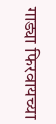गाड्या फिरवायच्या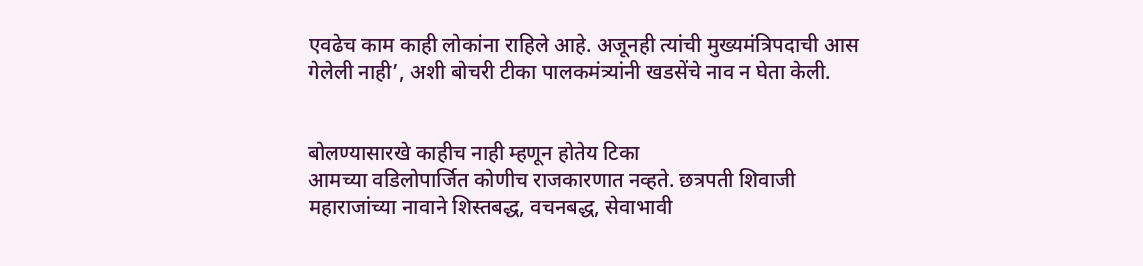एवढेच काम काही लोकांना राहिले आहे. अजूनही त्यांची मुख्यमंत्रिपदाची आस गेलेली नाही’, अशी बोचरी टीका पालकमंत्र्यांनी खडसेंचे नाव न घेता केली.


बोलण्यासारखे काहीच नाही म्हणून होतेय टिका
आमच्या वडिलोपार्जित कोणीच राजकारणात नव्हते. छत्रपती शिवाजी महाराजांच्या नावाने शिस्तबद्ध, वचनबद्ध, सेवाभावी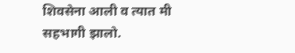शिवसेना आली व त्यात मी सहभागी झालो.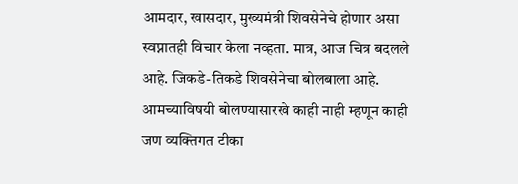आमदार, खासदार, मुख्यमंत्री शिवसेनेचे होणार असा स्वप्नातही विचार केला नव्हता. मात्र, आज चित्र बदलले आहे. जिकडे-तिकडे शिवसेनेचा बोलबाला आहे. आमच्याविषयी बोलण्यासारखे काही नाही म्हणून काही जण व्यक्तिगत टीका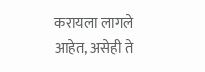करायला लागले आहेत, असेही ते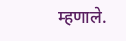म्हणाले.